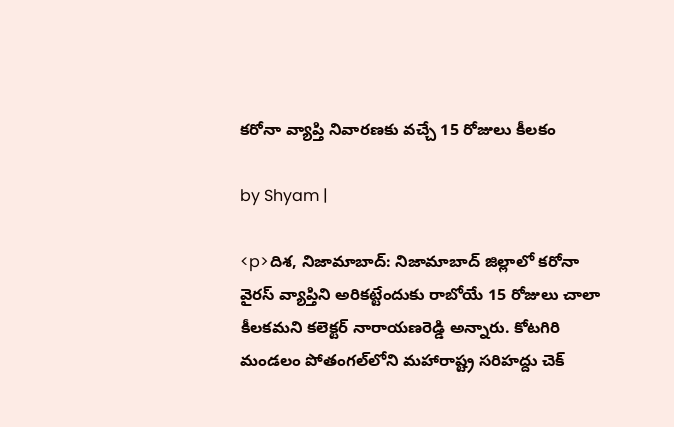కరోనా వ్యాప్తి నివారణకు వచ్చే 15 రోజులు కీలకం

by Shyam |

<p>దిశ, నిజామాబాద్: నిజామాబాద్ జిల్లాలో కరోనా వైరస్‌ వ్యాప్తిని అరికట్టేందుకు రాబోయే 15 రోజులు చాలా కీలకమని కలెక్టర్ నారాయణరెడ్డి అన్నారు. కోటగిరి మండలం పోతంగల్‌లోని మహారాష్ట్ర సరిహద్దు చెక్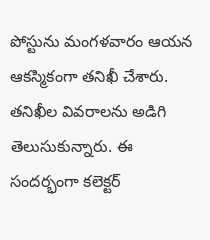పోస్టును మంగళవారం ఆయన ఆకస్మికంగా తనిఖీ చేశారు. తనిఖీల వివరాలను అడిగి తెలుసుకున్నారు. ఈ సందర్భంగా కలెక్టర్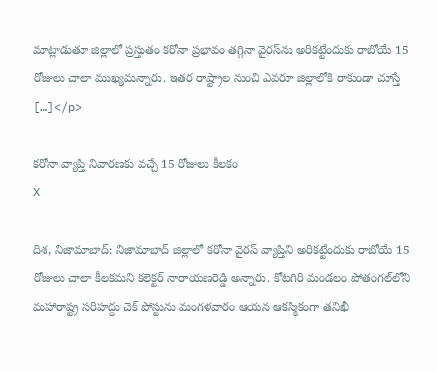మాట్లాడుతూ జిల్లాలో ప్రస్తుతం కరోనా ప్రభావం తగ్గినా వైరస్‌ను అరికట్టేందుకు రాబోయే 15 రోజులు చాలా ముఖ్యమన్నారు. ఇతర రాష్ట్రాల నుంచి ఎవరూ జిల్లాలోకి రాకుండా చూస్తే […]</p>

కరోనా వ్యాప్తి నివారణకు వచ్చే 15 రోజులు కీలకం
X

దిశ, నిజామాబాద్: నిజామాబాద్ జిల్లాలో కరోనా వైరస్‌ వ్యాప్తిని అరికట్టేందుకు రాబోయే 15 రోజులు చాలా కీలకమని కలెక్టర్ నారాయణరెడ్డి అన్నారు. కోటగిరి మండలం పోతంగల్‌లోని మహారాష్ట్ర సరిహద్దు చెక్ పోస్టును మంగళవారం ఆయన ఆకస్మికంగా తనిఖీ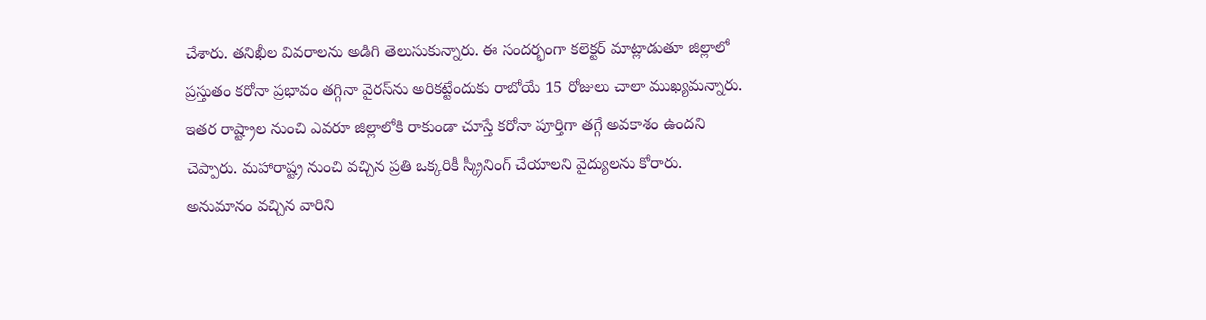చేశారు. తనిఖీల వివరాలను అడిగి తెలుసుకున్నారు. ఈ సందర్భంగా కలెక్టర్ మాట్లాడుతూ జిల్లాలో ప్రస్తుతం కరోనా ప్రభావం తగ్గినా వైరస్‌ను అరికట్టేందుకు రాబోయే 15 రోజులు చాలా ముఖ్యమన్నారు. ఇతర రాష్ట్రాల నుంచి ఎవరూ జిల్లాలోకి రాకుండా చూస్తే కరోనా పూర్తిగా తగ్గే అవకాశం ఉందని చెప్పారు. మహారాష్ట్ర నుంచి వచ్చిన ప్రతి ఒక్కరికీ స్క్రీనింగ్ చేయాలని వైద్యులను కోరారు. అనుమానం వచ్చిన వారిని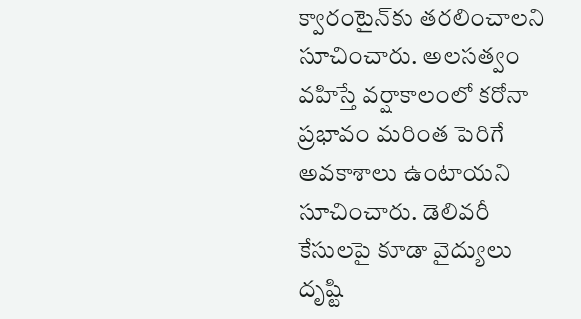క్వారంటైన్‌కు తరలించాలని సూచించారు. అలసత్వం వహిస్తే వర్షాకాలంలో కరోనా ప్రభావం మరింత పెరిగే అవకాశాలు ఉంటాయని సూచించారు. డెలివరీ కేసులపై కూడా వైద్యులు దృష్టి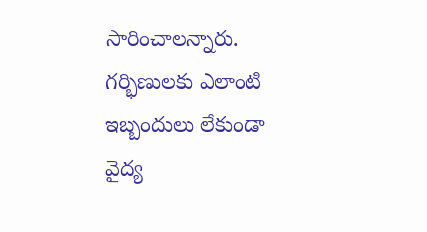సారించాలన్నారు. గర్భిణులకు ఎలాంటి ఇబ్బందులు లేకుండా వైద్య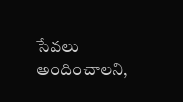సేవలు అందించాలని,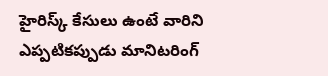హైరిస్క్ కేసులు ఉంటే వారిని ఎప్పటికప్పుడు మానిటరింగ్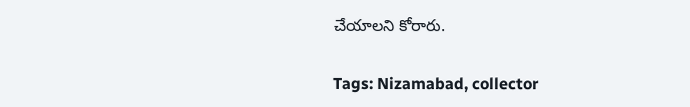చేయాలని కోరారు.

Tags: Nizamabad, collector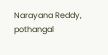Narayana Reddy, pothangal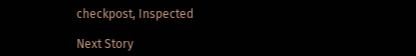checkpost, Inspected

Next Story